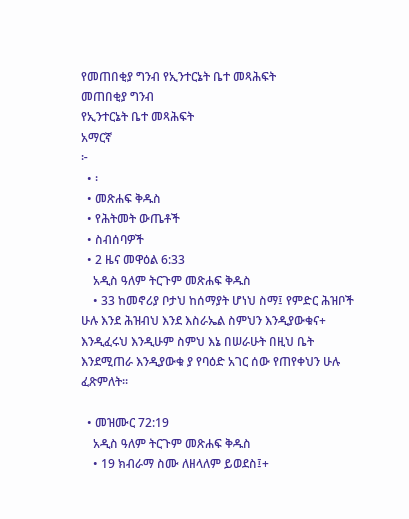የመጠበቂያ ግንብ የኢንተርኔት ቤተ መጻሕፍት
መጠበቂያ ግንብ
የኢንተርኔት ቤተ መጻሕፍት
አማርኛ
፦
  • ፡
  • መጽሐፍ ቅዱስ
  • የሕትመት ውጤቶች
  • ስብሰባዎች
  • 2 ዜና መዋዕል 6:33
    አዲስ ዓለም ትርጉም መጽሐፍ ቅዱስ
    • 33 ከመኖሪያ ቦታህ ከሰማያት ሆነህ ስማ፤ የምድር ሕዝቦች ሁሉ እንደ ሕዝብህ እንደ እስራኤል ስምህን እንዲያውቁና+ እንዲፈሩህ እንዲሁም ስምህ እኔ በሠራሁት በዚህ ቤት እንደሚጠራ እንዲያውቁ ያ የባዕድ አገር ሰው የጠየቀህን ሁሉ ፈጽምለት።

  • መዝሙር 72:19
    አዲስ ዓለም ትርጉም መጽሐፍ ቅዱስ
    • 19 ክብራማ ስሙ ለዘላለም ይወደስ፤+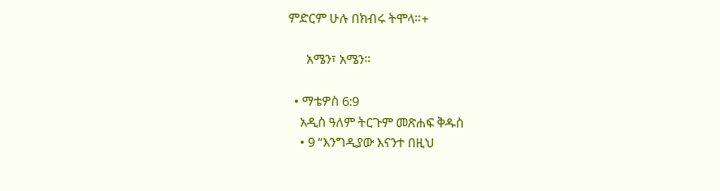ምድርም ሁሉ በክብሩ ትሞላ።+

      አሜን፣ አሜን።

  • ማቴዎስ 6:9
    አዲስ ዓለም ትርጉም መጽሐፍ ቅዱስ
    • 9 “እንግዲያው እናንተ በዚህ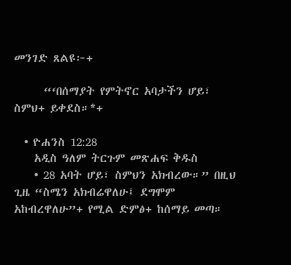መንገድ ጸልዩ፦+

      “‘በሰማያት የምትኖር አባታችን ሆይ፣ ስምህ+ ይቀደስ።*+

  • ዮሐንስ 12:28
    አዲስ ዓለም ትርጉም መጽሐፍ ቅዱስ
    • 28 አባት ሆይ፣ ስምህን አክብረው።” በዚህ ጊዜ “ስሜን አክብሬዋለሁ፤ ደግሞም አከብረዋለሁ”+ የሚል ድምፅ+ ከሰማይ መጣ።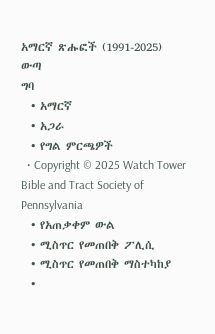አማርኛ ጽሑፎች (1991-2025)
ውጣ
ግባ
  • አማርኛ
  • አጋራ
  • የግል ምርጫዎች
  • Copyright © 2025 Watch Tower Bible and Tract Society of Pennsylvania
  • የአጠቃቀም ውል
  • ሚስጥር የመጠበቅ ፖሊሲ
  • ሚስጥር የመጠበቅ ማስተካከያ
  •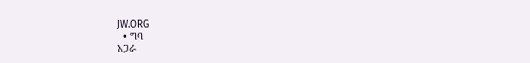JW.ORG
  • ግባ
አጋራ